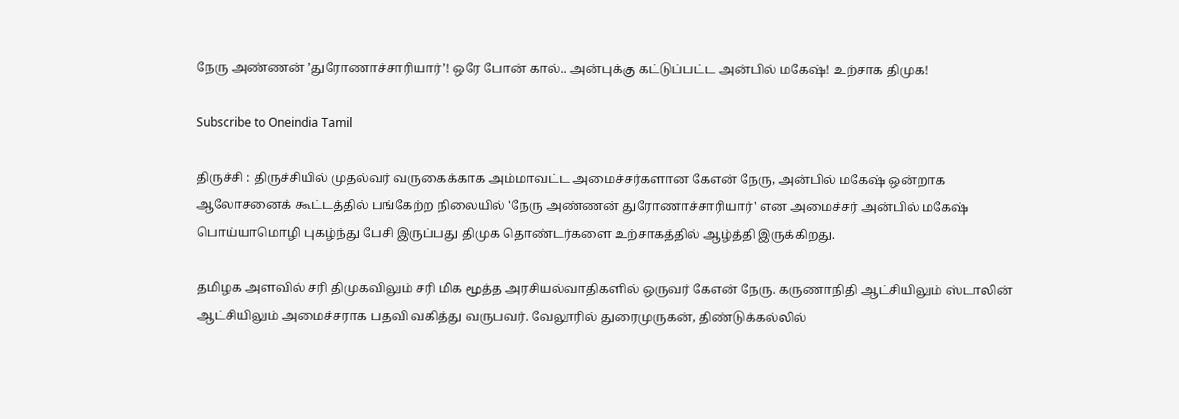நேரு அண்ணன் ’துரோணாச்சாரியார்’! ஒரே போன் கால்.. அன்புக்கு கட்டுப்பட்ட அன்பில் மகேஷ்! உற்சாக திமுக!

Subscribe to Oneindia Tamil

திருச்சி : திருச்சியில் முதல்வர் வருகைக்காக அம்மாவட்ட அமைச்சர்களான கேஎன் நேரு, அன்பில் மகேஷ் ஒன்றாக ஆலோசனைக் கூட்டத்தில் பங்கேற்ற நிலையில் 'நேரு அண்ணன் துரோணாச்சாரியார்' என அமைச்சர் அன்பில் மகேஷ் பொய்யாமொழி புகழ்ந்து பேசி இருப்பது திமுக தொண்டர்களை உற்சாகத்தில் ஆழ்த்தி இருக்கிறது.

தமிழக அளவில் சரி திமுகவிலும் சரி மிக மூத்த அரசியல்வாதிகளில் ஒருவர் கேஎன் நேரு. கருணாநிதி ஆட்சியிலும் ஸ்டாலின் ஆட்சியிலும் அமைச்சராக பதவி வகித்து வருபவர். வேலூரில் துரைமுருகன், திண்டுக்கல்லில்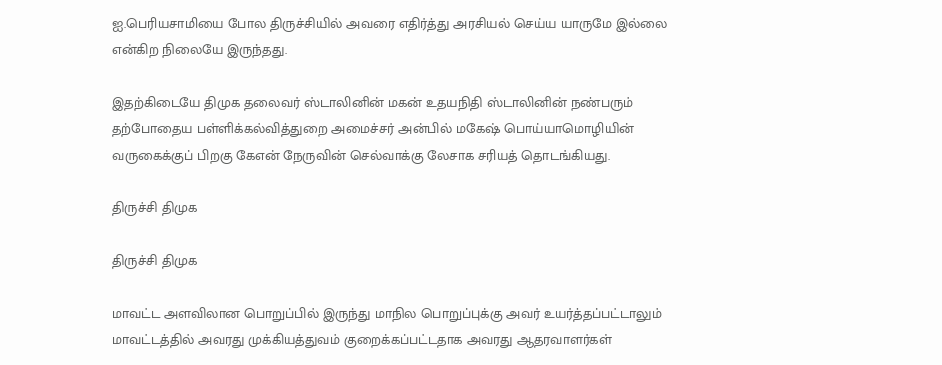ஐ.பெரியசாமியை போல திருச்சியில் அவரை எதிர்த்து அரசியல் செய்ய யாருமே இல்லை என்கிற நிலையே இருந்தது.

இதற்கிடையே திமுக தலைவர் ஸ்டாலினின் மகன் உதயநிதி ஸ்டாலினின் நண்பரும் தற்போதைய பள்ளிக்கல்வித்துறை அமைச்சர் அன்பில் மகேஷ் பொய்யாமொழியின் வருகைக்குப் பிறகு கேஎன் நேருவின் செல்வாக்கு லேசாக சரியத் தொடங்கியது.

திருச்சி திமுக

திருச்சி திமுக

மாவட்ட அளவிலான பொறுப்பில் இருந்து மாநில பொறுப்புக்கு அவர் உயர்த்தப்பட்டாலும் மாவட்டத்தில் அவரது முக்கியத்துவம் குறைக்கப்பட்டதாக அவரது ஆதரவாளர்கள்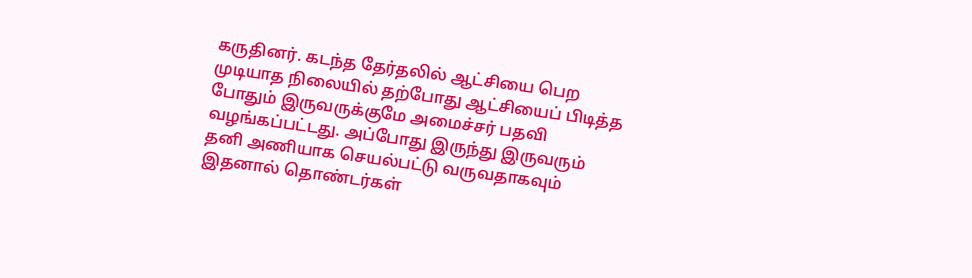கருதினர். கடந்த தேர்தலில் ஆட்சியை பெற முடியாத நிலையில் தற்போது ஆட்சியைப் பிடித்த போதும் இருவருக்குமே அமைச்சர் பதவி வழங்கப்பட்டது. அப்போது இருந்து இருவரும் தனி அணியாக செயல்பட்டு வருவதாகவும் இதனால் தொண்டர்கள்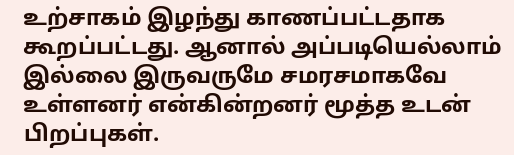உற்சாகம் இழந்து காணப்பட்டதாக கூறப்பட்டது. ஆனால் அப்படியெல்லாம் இல்லை இருவருமே சமரசமாகவே உள்ளனர் என்கின்றனர் மூத்த உடன் பிறப்புகள்.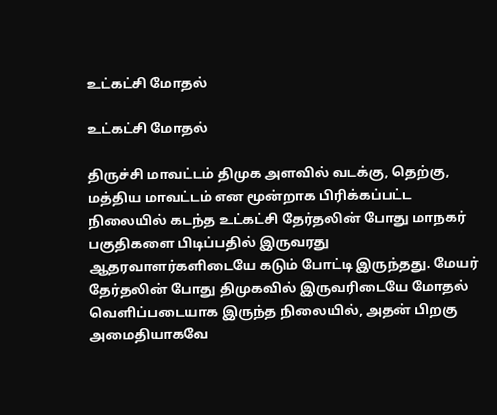உட்கட்சி மோதல்

உட்கட்சி மோதல்

திருச்சி மாவட்டம் திமுக அளவில் வடக்கு, தெற்கு, மத்திய மாவட்டம் என மூன்றாக பிரிக்கப்பட்ட நிலையில் கடந்த உட்கட்சி தேர்தலின் போது மாநகர் பகுதிகளை பிடிப்பதில் இருவரது ஆதரவாளர்களிடையே கடும் போட்டி இருந்தது. மேயர் தேர்தலின் போது திமுகவில் இருவரிடையே மோதல் வெளிப்படையாக இருந்த நிலையில், அதன் பிறகு அமைதியாகவே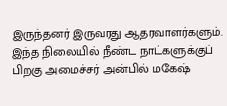இருந்தனர் இருவரது ஆதரவாளர்களும். இந்த நிலையில் நீண்ட நாட்களுக்குப் பிறகு அமைச்சர் அன்பில் மகேஷ்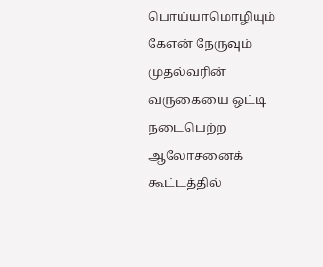பொய்யாமொழியும் கேஎன் நேருவும் முதல்வரின் வருகையை ஒட்டி நடைபெற்ற ஆலோசனைக் கூட்டத்தில்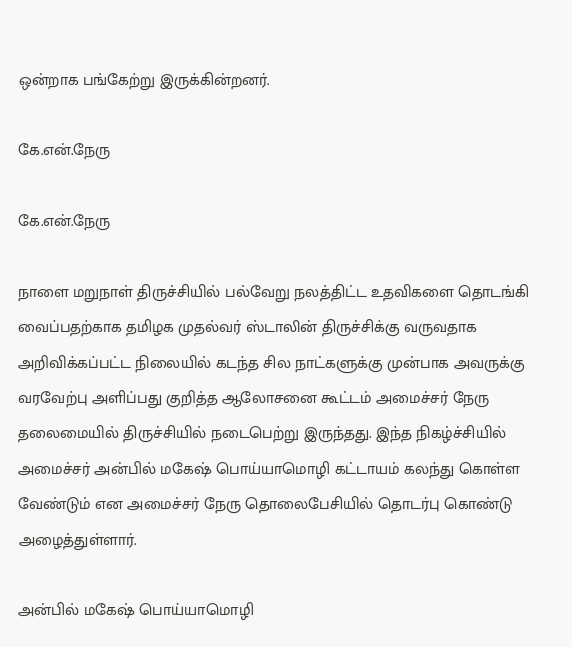ஒன்றாக பங்கேற்று இருக்கின்றனர்.

கே.என்.நேரு

கே.என்.நேரு

நாளை மறுநாள் திருச்சியில் பல்வேறு நலத்திட்ட உதவிகளை தொடங்கி வைப்பதற்காக தமிழக முதல்வர் ஸ்டாலின் திருச்சிக்கு வருவதாக அறிவிக்கப்பட்ட நிலையில் கடந்த சில நாட்களுக்கு முன்பாக அவருக்கு வரவேற்பு அளிப்பது குறித்த ஆலோசனை கூட்டம் அமைச்சர் நேரு தலைமையில் திருச்சியில் நடைபெற்று இருந்தது. இந்த நிகழ்ச்சியில் அமைச்சர் அன்பில் மகேஷ் பொய்யாமொழி கட்டாயம் கலந்து கொள்ள வேண்டும் என அமைச்சர் நேரு தொலைபேசியில் தொடர்பு கொண்டு அழைத்துள்ளார்.

அன்பில் மகேஷ் பொய்யாமொழி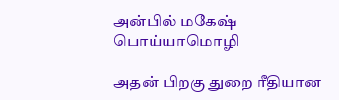அன்பில் மகேஷ் பொய்யாமொழி

அதன் பிறகு துறை ரீதியான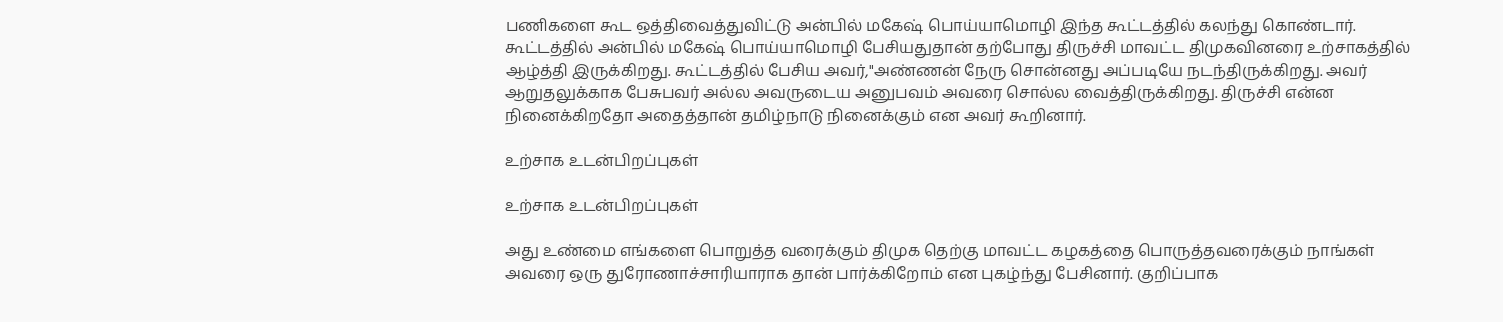பணிகளை கூட ஒத்திவைத்துவிட்டு அன்பில் மகேஷ் பொய்யாமொழி இந்த கூட்டத்தில் கலந்து கொண்டார். கூட்டத்தில் அன்பில் மகேஷ் பொய்யாமொழி பேசியதுதான் தற்போது திருச்சி மாவட்ட திமுகவினரை உற்சாகத்தில் ஆழ்த்தி இருக்கிறது. கூட்டத்தில் பேசிய அவர்,"அண்ணன் நேரு சொன்னது அப்படியே நடந்திருக்கிறது. அவர் ஆறுதலுக்காக பேசுபவர் அல்ல அவருடைய அனுபவம் அவரை சொல்ல வைத்திருக்கிறது. திருச்சி என்ன நினைக்கிறதோ அதைத்தான் தமிழ்நாடு நினைக்கும் என அவர் கூறினார்.

உற்சாக உடன்பிறப்புகள்

உற்சாக உடன்பிறப்புகள்

அது உண்மை எங்களை பொறுத்த வரைக்கும் திமுக தெற்கு மாவட்ட கழகத்தை பொருத்தவரைக்கும் நாங்கள் அவரை ஒரு துரோணாச்சாரியாராக தான் பார்க்கிறோம் என புகழ்ந்து பேசினார். குறிப்பாக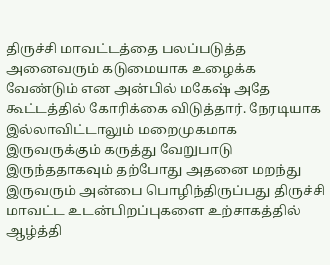திருச்சி மாவட்டத்தை பலப்படுத்த அனைவரும் கடுமையாக உழைக்க வேண்டும் என அன்பில் மகேஷ் அதே கூட்டத்தில் கோரிக்கை விடுத்தார். நேரடியாக இல்லாவிட்டாலும் மறைமுகமாக இருவருக்கும் கருத்து வேறுபாடு இருந்ததாகவும் தற்போது அதனை மறந்து இருவரும் அன்பை பொழிந்திருப்பது திருச்சி மாவட்ட உடன்பிறப்புகளை உற்சாகத்தில் ஆழ்த்தி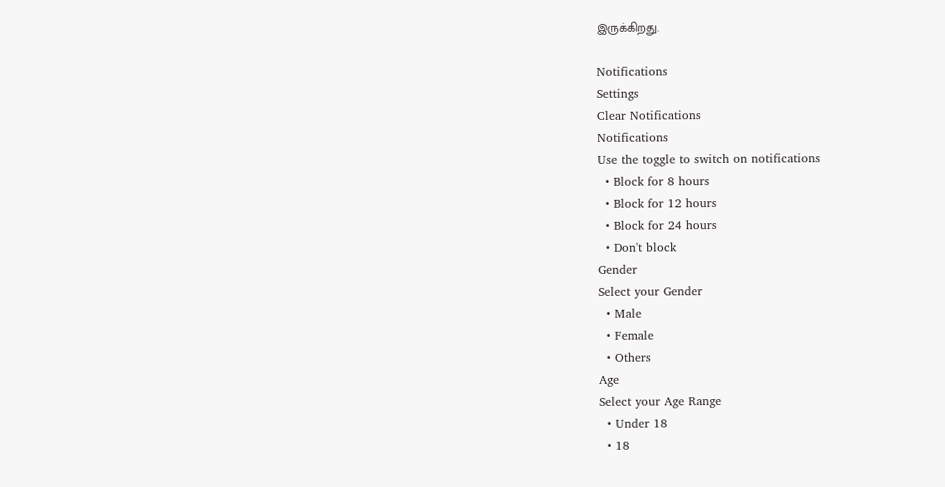இருக்கிறது.

Notifications
Settings
Clear Notifications
Notifications
Use the toggle to switch on notifications
  • Block for 8 hours
  • Block for 12 hours
  • Block for 24 hours
  • Don't block
Gender
Select your Gender
  • Male
  • Female
  • Others
Age
Select your Age Range
  • Under 18
  • 18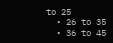to 25
  • 26 to 35
  • 36 to 45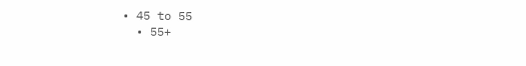• 45 to 55
  • 55+